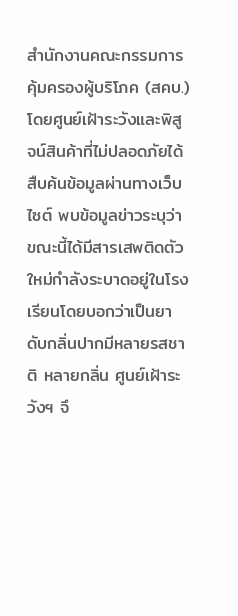สำนักงานคณะกรรมการคุ้มครองผู้บริโภค (สคบ.) โดยศูนย์เฝ้าระวังและพิสูจน์สินค้าที่ไม่ปลอดภัยได้สืบค้นข้อมูลผ่านทางเว็บไซต์ พบข้อมูลข่าวระบุว่า ขณะนี้ได้มีสารเสพติดตัวใหม่กำลังระบาดอยู่ในโรงเรียนโดยบอกว่าเป็นยาดับกลิ่นปากมีหลายรสชาติ หลายกลิ่น ศูนย์เฝ้าระวังฯ จึ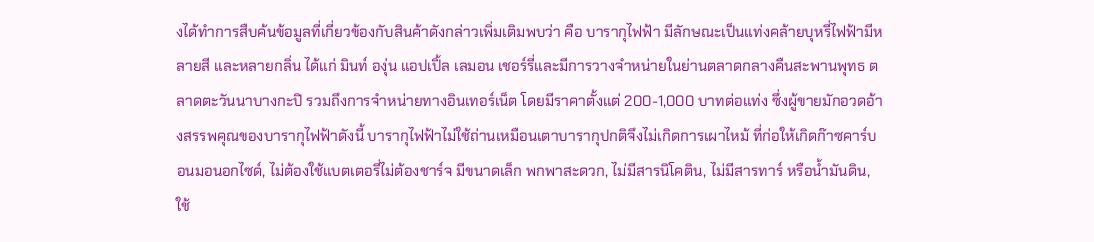งได้ทำการสืบค้นข้อมูลที่เกี่ยวข้องกับสินค้าดังกล่าวเพิ่มเติมพบว่า คือ บารากุไฟฟ้า มีลักษณะเป็นแท่งคล้ายบุหรี่ไฟฟ้ามีหลายสี และหลายกลิ่น ได้แก่ มินท์ องุ่น แอปเปิ้ล เลมอน เชอร์รี่และมีการวางจำหน่ายในย่านตลาดกลางคืนสะพานพุทธ ตลาดตะวันนาบางกะปิ รวมถึงการจำหน่ายทางอินเทอร์เน็ต โดยมีราคาตั้งแต่ 200-1,000 บาทต่อแท่ง ซึ่งผู้ขายมักอวดอ้างสรรพคุณของบารากุไฟฟ้าดังนี้ บารากุไฟฟ้าไม่ใช้ถ่านเหมือนเตาบารากุปกติจึงไม่เกิดการเผาไหม้ ที่ก่อให้เกิดก๊าซคาร์บอนมอนอกไซด์, ไม่ต้องใช้แบตเตอรี่ไม่ต้องชาร์จ มีขนาดเล็ก พกพาสะดวก, ไม่มีสารนิโคติน, ไม่มีสารทาร์ หรือนํ้ามันดิน, ใช้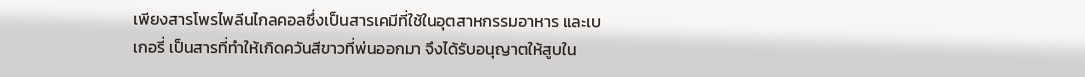เพียงสารโพรไพลีนไกลคอลซึ่งเป็นสารเคมีที่ใช้ในอุตสาหกรรมอาหาร และเบเกอรี่ เป็นสารที่ทำให้เกิดควันสีขาวที่พ่นออกมา จึงได้รับอนุญาตให้สูบใน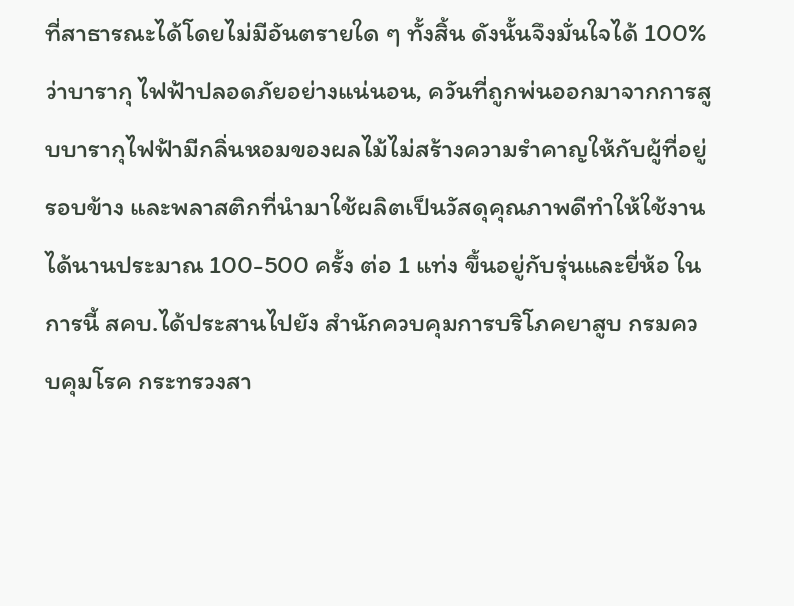ที่สาธารณะได้โดยไม่มีอันตรายใด ๆ ทั้งสิ้น ดังนั้นจึงมั่นใจได้ 100% ว่าบารากุ ไฟฟ้าปลอดภัยอย่างแน่นอน, ควันที่ถูกพ่นออกมาจากการสูบบารากุไฟฟ้ามีกลิ่นหอมของผลไม้ไม่สร้างความรำคาญให้กับผู้ที่อยู่รอบข้าง และพลาสติกที่นำมาใช้ผลิตเป็นวัสดุคุณภาพดีทำให้ใช้งานได้นานประมาณ 100-500 ครั้ง ต่อ 1 แท่ง ขึ้นอยู่กับรุ่นและยี่ห้อ ในการนี้ สคบ.ได้ประสานไปยัง สำนักควบคุมการบริโภคยาสูบ กรมควบคุมโรค กระทรวงสา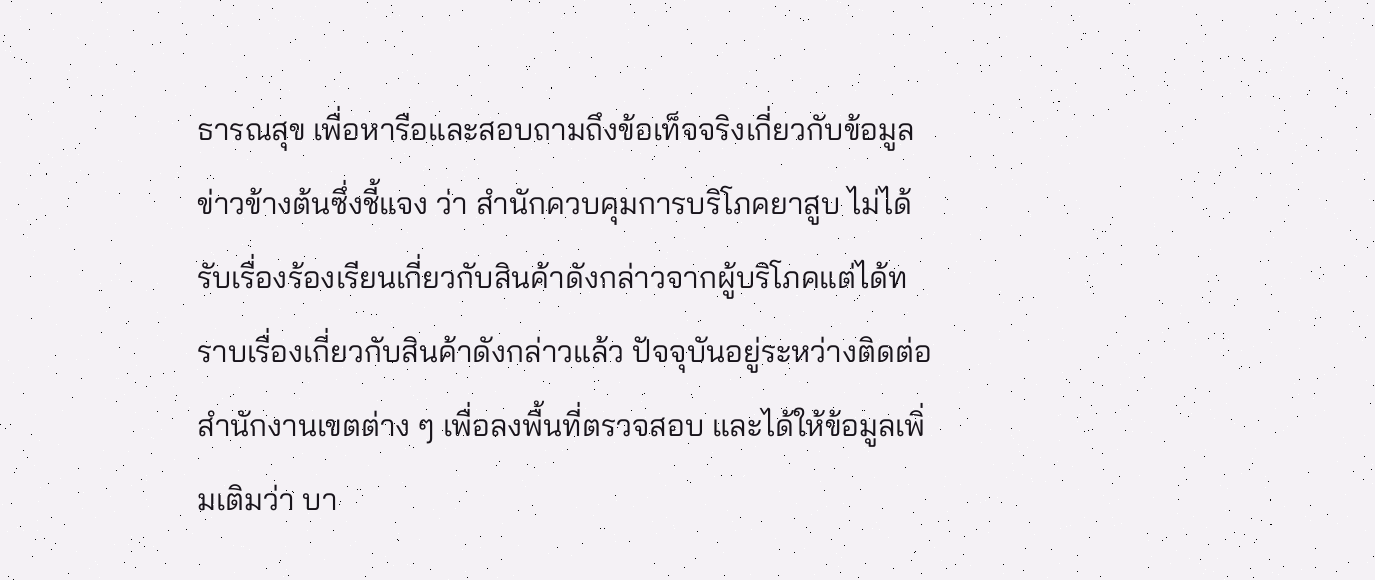ธารณสุข เพื่อหารือและสอบถามถึงข้อเท็จจริงเกี่ยวกับข้อมูลข่าวข้างต้นซึ่งชี้แจง ว่า สำนักควบคุมการบริโภคยาสูบ ไม่ได้รับเรื่องร้องเรียนเกี่ยวกับสินค้าดังกล่าวจากผู้บริโภคแต่ได้ทราบเรื่องเกี่ยวกับสินค้าดังกล่าวแล้ว ปัจจุบันอยู่ระหว่างติดต่อสำนักงานเขตต่าง ๆ เพื่อลงพื้นที่ตรวจสอบ และได้ให้ข้อมูลเพิ่มเติมว่า บา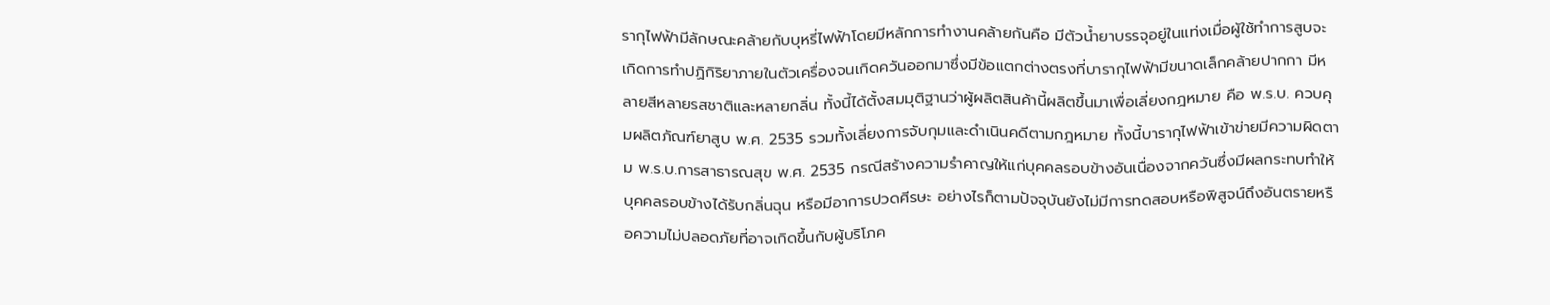รากุไฟฟ้ามีลักษณะคล้ายกับบุหรี่ไฟฟ้าโดยมีหลักการทำงานคล้ายกันคือ มีตัวนํ้ายาบรรจุอยู่ในแท่งเมื่อผู้ใช้ทำการสูบจะเกิดการทำปฏิกิริยาภายในตัวเครื่องจนเกิดควันออกมาซึ่งมีข้อแตกต่างตรงที่บารากุไฟฟ้ามีขนาดเล็กคล้ายปากกา มีหลายสีหลายรสชาติและหลายกลิ่น ทั้งนี้ได้ตั้งสมมุติฐานว่าผู้ผลิตสินค้านี้ผลิตขึ้นมาเพื่อเลี่ยงกฎหมาย คือ พ.ร.บ. ควบคุมผลิตภัณฑ์ยาสูบ พ.ศ. 2535 รวมทั้งเลี่ยงการจับกุมและดำเนินคดีตามกฎหมาย ทั้งนี้บารากุไฟฟ้าเข้าข่ายมีความผิดตาม พ.ร.บ.การสาธารณสุข พ.ศ. 2535 กรณีสร้างความรำคาญให้แก่บุคคลรอบข้างอันเนื่องจากควันซึ่งมีผลกระทบทำให้บุคคลรอบข้างได้รับกลิ่นฉุน หรือมีอาการปวดศีรษะ อย่างไรก็ตามปัจจุบันยังไม่มีการทดสอบหรือพิสูจน์ถึงอันตรายหรือความไม่ปลอดภัยที่อาจเกิดขึ้นกับผู้บริโภค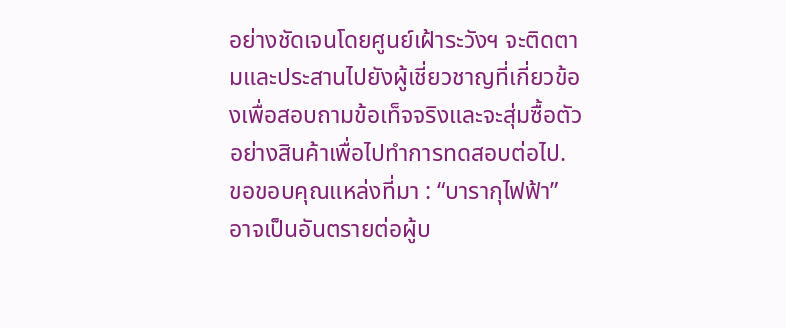อย่างชัดเจนโดยศูนย์เฝ้าระวังฯ จะติดตามและประสานไปยังผู้เชี่ยวชาญที่เกี่ยวข้องเพื่อสอบถามข้อเท็จจริงและจะสุ่มซื้อตัวอย่างสินค้าเพื่อไปทำการทดสอบต่อไป.
ขอขอบคุณแหล่งที่มา : “บารากุไฟฟ้า” อาจเป็นอันตรายต่อผู้บ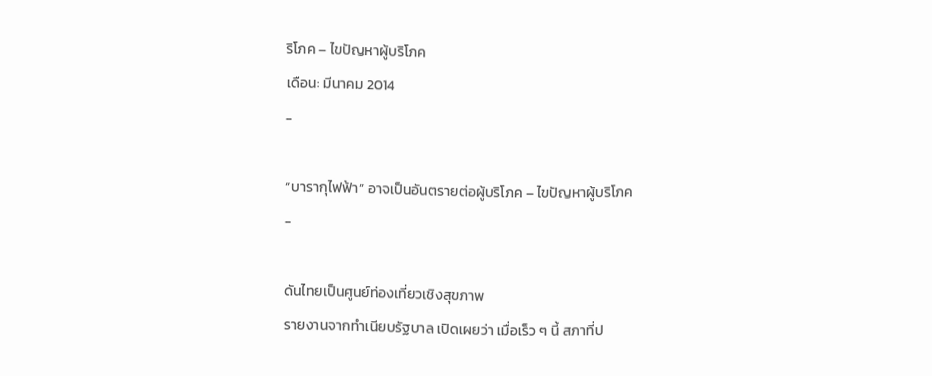ริโภค – ไขปัญหาผู้บริโภค
เดือน: มีนาคม 2014
-

“บารากุไฟฟ้า” อาจเป็นอันตรายต่อผู้บริโภค – ไขปัญหาผู้บริโภค
-

ดันไทยเป็นศูนย์ท่องเที่ยวเชิงสุขภาพ
รายงานจากทำเนียบรัฐบาล เปิดเผยว่า เมื่อเร็ว ๆ นี้ สภาที่ป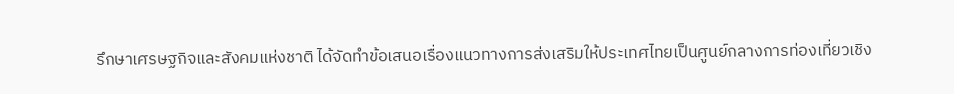รึกษาเศรษฐกิจและสังคมแห่งชาติ ได้จัดทำข้อเสนอเรื่องแนวทางการส่งเสริมให้ประเทศไทยเป็นศูนย์กลางการท่องเที่ยวเชิง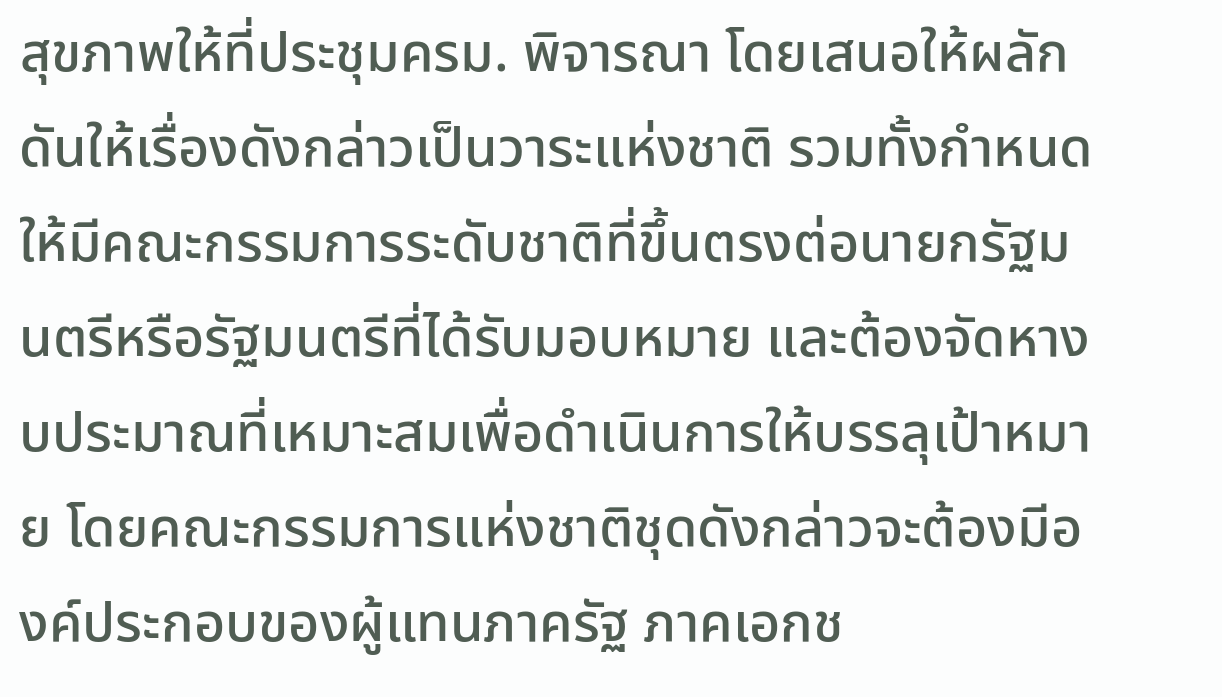สุขภาพให้ที่ประชุมครม. พิจารณา โดยเสนอให้ผลักดันให้เรื่องดังกล่าวเป็นวาระแห่งชาติ รวมทั้งกำหนดให้มีคณะกรรมการระดับชาติที่ขึ้นตรงต่อนายกรัฐมนตรีหรือรัฐมนตรีที่ได้รับมอบหมาย และต้องจัดหางบประมาณที่เหมาะสมเพื่อดำเนินการให้บรรลุเป้าหมาย โดยคณะกรรมการแห่งชาติชุดดังกล่าวจะต้องมีองค์ประกอบของผู้แทนภาครัฐ ภาคเอกช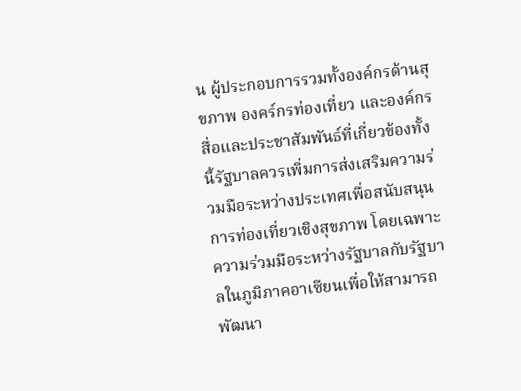น ผู้ประกอบการรวมทั้งองค์กรด้านสุขภาพ องคร์กรท่องเที่ยว และองค์กรสื่อและประชาสัมพันธ์ที่เกี่ยวข้องทั้งนี้รัฐบาลควรเพิ่มการส่งเสริมความร่วมมือระหว่างประเทศเพื่อสนับสนุนการท่องเที่ยวเชิงสุขภาพ โดยเฉพาะความร่วมมือระหว่างรัฐบาลกับรัฐบาลในภูมิภาคอาเซียนเพื่อให้สามารถพัฒนา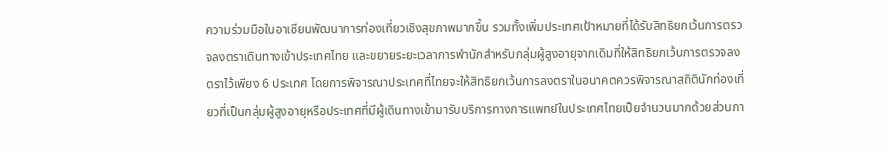ความร่วมมือในอาเซียนพัฒนาการท่องเที่ยวเชิงสุขภาพมากขึ้น รวมทั้งเพิ่มประเทศเป้าหมายที่ได้รับสิทธิยกเว้นการตรวจลงตราเดินทางเข้าประเทศไทย และขยายระยะเวลาการพำนักสำหรับกลุ่มผู้สูงอายุจากเดิมที่ให้สิทธิยกเว้นการตรวจลงตราไว้เพียง 6 ประเทศ โดยการพิจารณาประเทศที่ไทยจะให้สิทธิยกเว้นการลงตราในอนาคตควรพิจารณาสถิตินักท่องเที่ยวที่เป็นกลุ่มผู้สูงอายุหรือประเทศที่มีผู้เดินทางเข้ามารับบริการทางการแพทย์ในประเทศไทยเป็ยจำนวนมากด้วยส่วนกา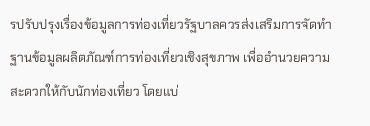รปรับปรุงเรื่องข้อมูลการท่องเที่ยวรัฐบาลควรส่งเสริมการจัดทำฐานข้อมูลผลิตภัณฑ์การท่องเที่ยวเชิงสุขภาพ เพื่ออำนวยความสะดวกให้กับนักท่องเที่ยว โดยแบ่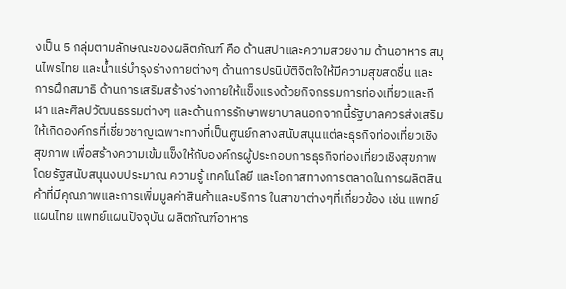งเป็น 5 กลุ่มตามลักษณะของผลิตภัณฑ์ คือ ด้านสปาและความสวยงาม ด้านอาหาร สมุนไพรไทย และน้ำแร่บำรุงร่างกายต่างๆ ด้านการปรนิบัติจิตใจให้มีความสุขสดชื่น และการฝึกสมาธิ ด้านการเสริมสร้างร่างกายให้แข็งแรงด้วยกิจกรรมการท่องเที่ยวและกีฬา และศิลปวัฒนธรรมต่างๆ และด้านการรักษาพยาบาลนอกจากนี้รัฐบาลควรส่งเสริมให้เกิดองค์กรที่เชี่ยวชาญเฉพาะทางที่เป็นศูนย์กลางสนับสนุนแต่ละธุรกิจท่องเที่ยวเชิงสุขภาพ เพื่อสร้างความเข้มแข็งให้กับองค์กรผู้ประกอบการธุรกิจท่องเที่ยวเชิงสุขภาพโดยรัฐสนับสนุนงบประมาณ ความรู้ เทคโนโลยี และโอกาสทางการตลาดในการผลิตสินค้าที่มีคุณภาพและการเพิ่มมูลค่าสินค้าและบริการ ในสาขาต่างๆที่เกี่ยวข้อง เช่น แพทย์แผนไทย แพทย์แผนปัจจุบัน ผลิตภัณฑ์อาหาร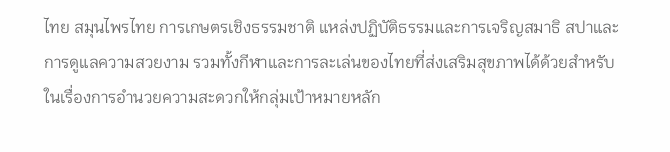ไทย สมุนไพรไทย การเกษตรเชิงธรรมชาติ แหล่งปฏิบัติธรรมและการเจริญสมาธิ สปาและการดูแลความสวยงาม รวมทั้งกีฬาและการละเล่นของไทยที่ส่งเสริมสุขภาพได้ด้วยสำหรับในเรื่องการอำนวยความสะดวกให้กลุ่มเป้าหมายหลัก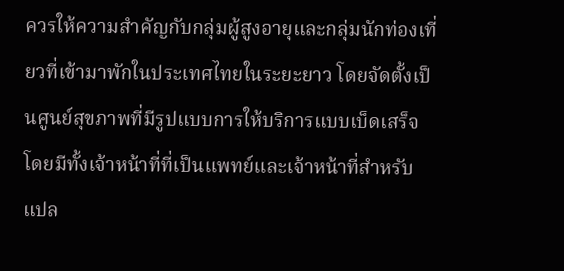ควรให้ความสำคัญกับกลุ่มผู้สูงอายุและกลุ่มนักท่องเที่ยวที่เข้ามาพักในประเทศไทยในระยะยาว โดยจัดตั้งเป็นศูนย์สุขภาพที่มีรูปแบบการให้บริการแบบเบ็ดเสร็จ โดยมีทั้งเจ้าหน้าที่ที่เป็นแพทย์และเจ้าหน้าที่สำหรับแปล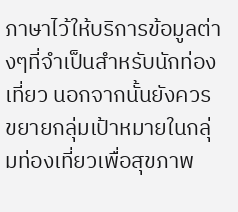ภาษาไว้ให้บริการข้อมูลต่างๆที่จำเป็นสำหรับนักท่องเที่ยว นอกจากนั้นยังควรขยายกลุ่มเป้าหมายในกลุ่มท่องเที่ยวเพื่อสุขภาพ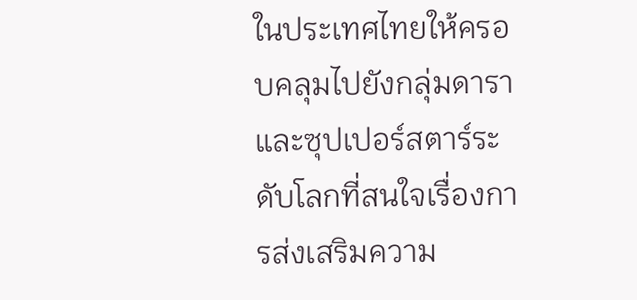ในประเทศไทยให้ครอบคลุมไปยังกลุ่มดารา และซุปเปอร์สตาร์ระดับโลกที่สนใจเรื่องการส่งเสริมความ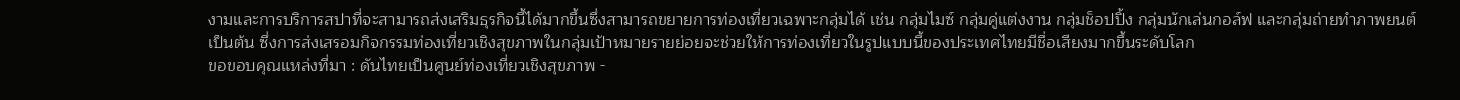งามและการบริการสปาที่จะสามารถส่งเสริมธุรกิจนี้ได้มากขึ้นซึ่งสามารถขยายการท่องเที่ยวเฉพาะกลุ่มได้ เช่น กลุ่มไมซ์ กลุ่มคู่แต่งงาน กลุ่มช็อปปิ้ง กลุ่มนักเล่นกอล์ฟ และกลุ่มถ่ายทำภาพยนต์ เป็นต้น ซึ่งการส่งเสรอมกิจกรรมท่องเที่ยวเชิงสุขภาพในกลุ่มเป้าหมายรายย่อยจะช่วยให้การท่องเที่ยวในรูปแบบนี้ของประเทศไทยมีชื่อเสียงมากขึ้นระดับโลก
ขอขอบคุณแหล่งที่มา : ดันไทยเป็นศูนย์ท่องเที่ยวเชิงสุขภาพ -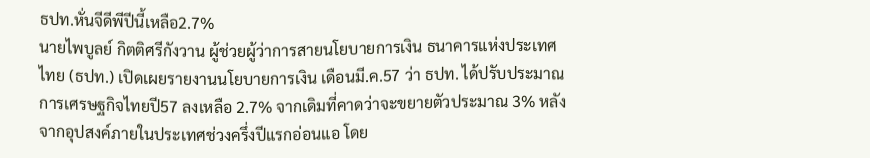ธปท.หั่นจีดีพีปีนี้เหลือ2.7%
นายไพบูลย์ กิตติศรีกังวาน ผู้ช่วยผู้ว่าการสายนโยบายการเงิน ธนาคารแห่งประเทศไทย (ธปท.) เปิดเผยรายงานนโยบายการเงิน เดือนมี.ค.57 ว่า ธปท. ได้ปรับประมาณการเศรษฐกิจไทยปี57 ลงเหลือ 2.7% จากเดิมที่คาดว่าจะขยายตัวประมาณ 3% หลังจากอุปสงค์ภายในประเทศช่วงครึ่งปีแรกอ่อนแอ โดย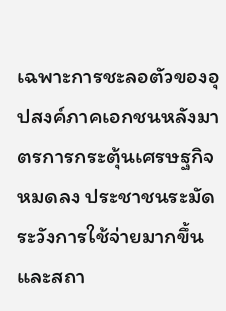เฉพาะการชะลอตัวของอุปสงค์ภาคเอกชนหลังมาตรการกระตุ้นเศรษฐกิจหมดลง ประชาชนระมัดระวังการใช้จ่ายมากขึ้น และสถา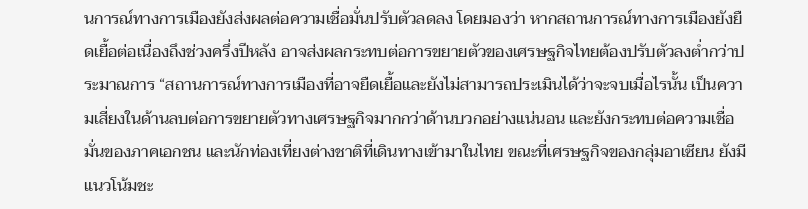นการณ์ทางการเมืองยังส่งผลต่อความเชื่อมั่นปรับตัวลดลง โดยมองว่า หากสถานการณ์ทางการเมืองยังยืดเยื้อต่อเนื่องถึงช่วงครึ่งปีหลัง อาจส่งผลกระทบต่อการขยายตัวของเศรษฐกิจไทยต้องปรับตัวลงต่ำกว่าประมาณการ “สถานการณ์ทางการเมืองที่อาจยืดเยื้อและยังไม่สามารถประเมินได้ว่าจะจบเมื่อไรนั้น เป็นความเสี่ยงในด้านลบต่อการขยายตัวทางเศรษฐกิจมากกว่าด้านบวกอย่างแน่นอน และยังกระทบต่อความเชื่อมั่นของภาคเอกชน และนักท่องเที่ยงต่างชาติที่เดินทางเข้ามาในไทย ขณะที่เศรษฐกิจของกลุ่มอาเซียน ยังมีแนวโน้มชะ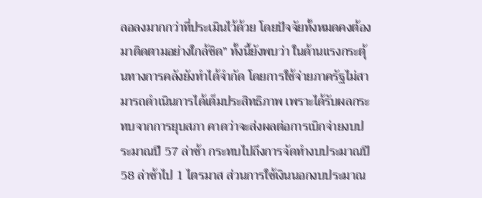ลอลงมากกว่าที่ประเมินไว้ด้วย โดยปัจจัยทั้งหมดคงต้องมาติดตามอย่างใกล้ชิด” ทั้งนี้ยังพบว่า ในด้านแรงกระตุ้นทางการคลังยังทำได้จำกัด โดยการใช้จ่ายภาครัฐไม่สามารถดำเนินการได้เต็มประสิทธิภาพ เพราะได้รับผลกระทบจากการยุบสภา คาดว่าจะส่งผลต่อการเบิกจ่ายงบประมาณปี 57 ล่าช้า กระทบไปถึงการจัดทำงบประมาณปี 58 ล่าช้าไป 1 ไตรมาส ส่วนการใช้เงินนอกงบประมาณ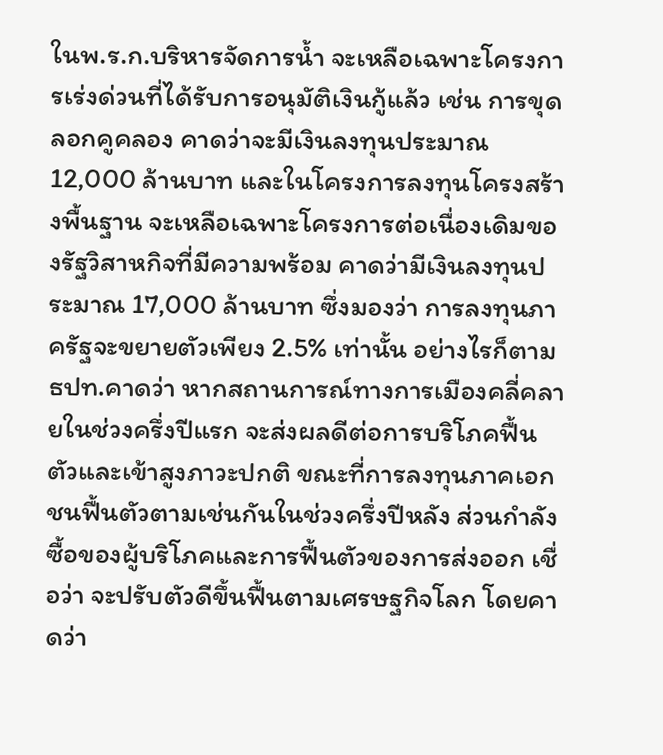ในพ.ร.ก.บริหารจัดการน้ำ จะเหลือเฉพาะโครงการเร่งด่วนที่ได้รับการอนุมัติเงินกู้แล้ว เช่น การขุดลอกคูคลอง คาดว่าจะมีเงินลงทุนประมาณ 12,000 ล้านบาท และในโครงการลงทุนโครงสร้างพื้นฐาน จะเหลือเฉพาะโครงการต่อเนื่องเดิมของรัฐวิสาหกิจที่มีความพร้อม คาดว่ามีเงินลงทุนประมาณ 17,000 ล้านบาท ซึ่งมองว่า การลงทุนภาครัฐจะขยายตัวเพียง 2.5% เท่านั้น อย่างไรก็ตาม ธปท.คาดว่า หากสถานการณ์ทางการเมืองคลี่คลายในช่วงครึ่งปีแรก จะส่งผลดีต่อการบริโภคฟื้นตัวและเข้าสูงภาวะปกติ ขณะที่การลงทุนภาคเอกชนฟื้นตัวตามเช่นกันในช่วงครึ่งปีหลัง ส่วนกำลังซื้อของผู้บริโภคและการฟื้นตัวของการส่งออก เชื่อว่า จะปรับตัวดีขึ้นฟื้นตามเศรษฐกิจโลก โดยคาดว่า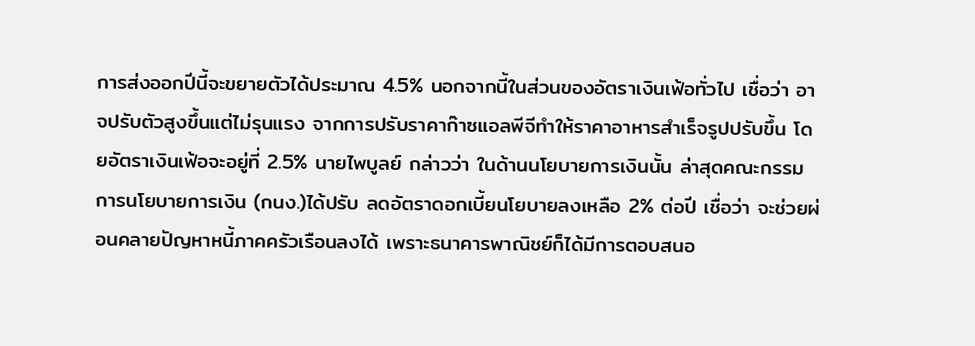การส่งออกปีนี้จะขยายตัวได้ประมาณ 4.5% นอกจากนี้ในส่วนของอัตราเงินเฟ้อทั่วไป เชื่อว่า อาจปรับตัวสูงขึ้นแต่ไม่รุนแรง จากการปรับราคาก๊าซแอลพีจีทำให้ราคาอาหารสำเร็จรูปปรับขึ้น โดยอัตราเงินเฟ้อจะอยู่ที่ 2.5% นายไพบูลย์ กล่าวว่า ในด้านนโยบายการเงินนั้น ล่าสุดคณะกรรมการนโยบายการเงิน (กนง.)ได้ปรับ ลดอัตราดอกเบี้ยนโยบายลงเหลือ 2% ต่อปี เชื่อว่า จะช่วยผ่อนคลายปัญหาหนี้ภาคครัวเรือนลงได้ เพราะธนาคารพาณิชย์ก็ได้มีการตอบสนอ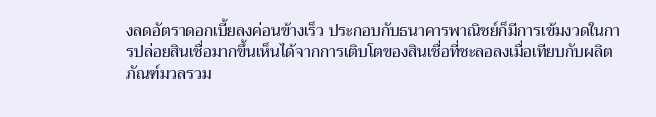งลดอัตราดอกเบี้ยลงค่อนข้างเร็ว ประกอบกับธนาคารพาณิชย์ก็มีการเข้มงวดในการปล่อยสินเชื่อมากขึ้นเห็นได้จากการเติบโตของสินเชื่อที่ชะลอลงเมื่อเทียบกับผลิตภัณฑ์มวลรวม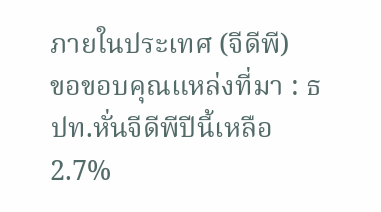ภายในประเทศ (จีดีพี)
ขอขอบคุณแหล่งที่มา : ธปท.หั่นจีดีพีปีนี้เหลือ2.7%